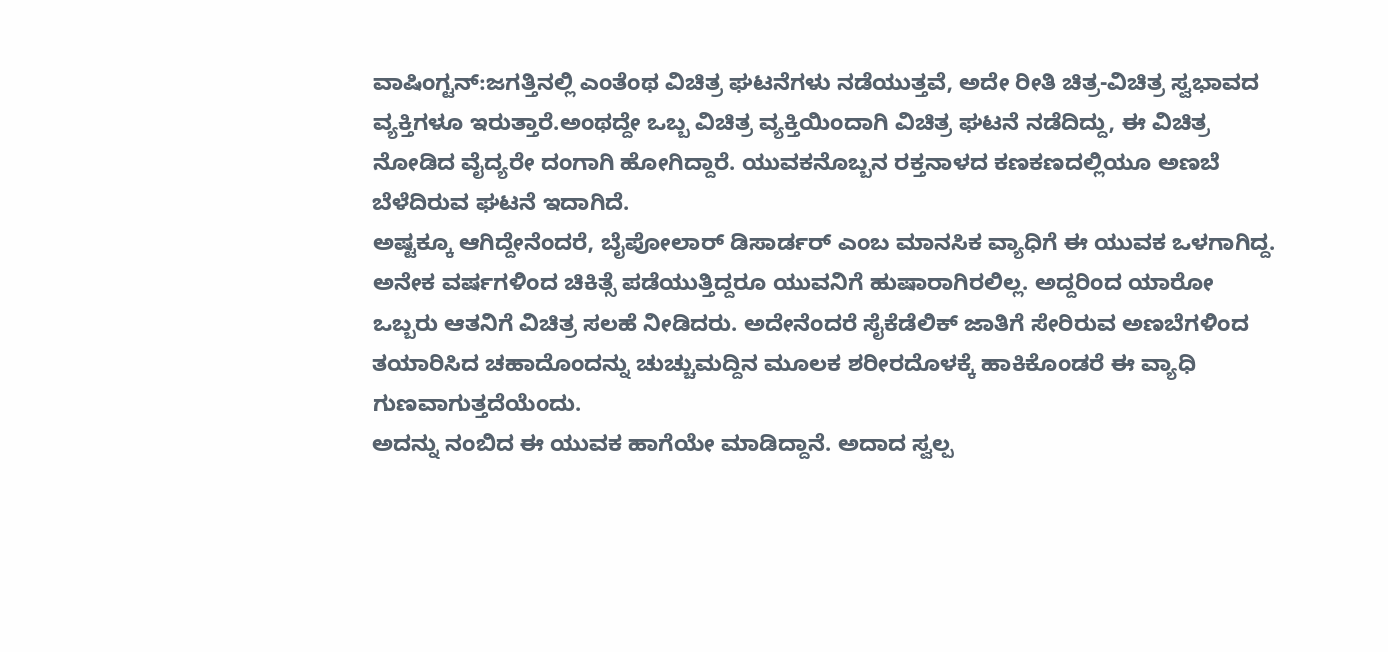ವಾಷಿಂಗ್ಟನ್‌:ಜಗತ್ತಿನಲ್ಲಿ ಎಂತೆಂಥ ವಿಚಿತ್ರ ಘಟನೆಗಳು ನಡೆಯುತ್ತವೆ, ಅದೇ ರೀತಿ ಚಿತ್ರ-ವಿಚಿತ್ರ ಸ್ವಭಾವದ ವ್ಯಕ್ತಿಗಳೂ ಇರುತ್ತಾರೆ.ಅಂಥದ್ದೇ ಒಬ್ಬ ವಿಚಿತ್ರ ವ್ಯಕ್ತಿಯಿಂದಾಗಿ ವಿಚಿತ್ರ ಘಟನೆ ನಡೆದಿದ್ದು, ಈ ವಿಚಿತ್ರ ನೋಡಿದ ವೈದ್ಯರೇ ದಂಗಾಗಿ ಹೋಗಿದ್ದಾರೆ. ಯುವಕನೊಬ್ಬನ ರಕ್ತನಾಳದ ಕಣಕಣದಲ್ಲಿಯೂ ಅಣಬೆ ಬೆಳೆದಿರುವ ಘಟನೆ ಇದಾಗಿದೆ.
ಅಷ್ಟಕ್ಕೂ ಆಗಿದ್ದೇನೆಂದರೆ, ಬೈಪೋಲಾರ್ ಡಿಸಾರ್ಡರ್‌ ಎಂಬ ಮಾನಸಿಕ ವ್ಯಾಧಿಗೆ ಈ ಯುವಕ ಒಳಗಾಗಿದ್ದ. ಅನೇಕ ವರ್ಷಗಳಿಂದ ಚಿಕಿತ್ಸೆ ಪಡೆಯುತ್ತಿದ್ದರೂ ಯುವನಿಗೆ ಹುಷಾರಾಗಿರಲಿಲ್ಲ. ಅದ್ದರಿಂದ ಯಾರೋ ಒಬ್ಬರು ಆತನಿಗೆ ವಿಚಿತ್ರ ಸಲಹೆ ನೀಡಿದರು. ಅದೇನೆಂದರೆ ಸೈಕೆಡೆಲಿಕ್ ಜಾತಿಗೆ ಸೇರಿರುವ ಅಣಬೆಗಳಿಂದ ತಯಾರಿಸಿದ ಚಹಾದೊಂದನ್ನು ಚುಚ್ಚುಮದ್ದಿನ ಮೂಲಕ ಶರೀರದೊಳಕ್ಕೆ ಹಾಕಿಕೊಂಡರೆ ಈ ವ್ಯಾಧಿ ಗುಣವಾಗುತ್ತದೆಯೆಂದು.
ಅದನ್ನು ನಂಬಿದ ಈ ಯುವಕ ಹಾಗೆಯೇ ಮಾಡಿದ್ದಾನೆ. ಅದಾದ ಸ್ವಲ್ಪ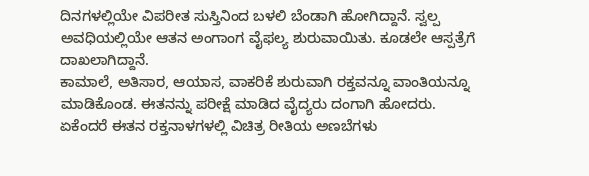ದಿನಗಳಲ್ಲಿಯೇ ವಿಪರೀತ ಸುಸ್ತಿನಿಂದ ಬಳಲಿ ಬೆಂಡಾಗಿ ಹೋಗಿದ್ದಾನೆ. ಸ್ವಲ್ಪ ಅವಧಿಯಲ್ಲಿಯೇ ಆತನ ಅಂಗಾಂಗ ವೈಫಲ್ಯ ಶುರುವಾಯಿತು. ಕೂಡಲೇ ಆಸ್ಪತ್ರೆಗೆ ದಾಖಲಾಗಿದ್ದಾನೆ.
ಕಾಮಾಲೆ, ಅತಿಸಾರ, ಆಯಾಸ, ವಾಕರಿಕೆ ಶುರುವಾಗಿ ರಕ್ತವನ್ನೂ ವಾಂತಿಯನ್ನೂ ಮಾಡಿಕೊಂಡ. ಈತನನ್ನು ಪರೀಕ್ಷೆ ಮಾಡಿದ ವೈದ್ಯರು ದಂಗಾಗಿ ಹೋದರು. ಏಕೆಂದರೆ ಈತನ ರಕ್ತನಾಳಗಳಲ್ಲಿ ವಿಚಿತ್ರ ರೀತಿಯ ಅಣಬೆಗಳು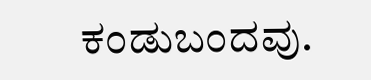ಕಂಡುಬಂದವು.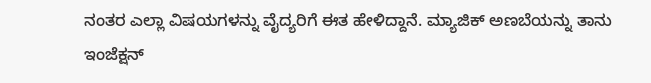ನಂತರ ಎಲ್ಲಾ ವಿಷಯಗಳನ್ನು ವೈದ್ಯರಿಗೆ ಈತ ಹೇಳಿದ್ದಾನೆ. ಮ್ಯಾಜಿಕ್‌ ಅಣಬೆಯನ್ನು ತಾನು ಇಂಜೆಕ್ಷನ್‌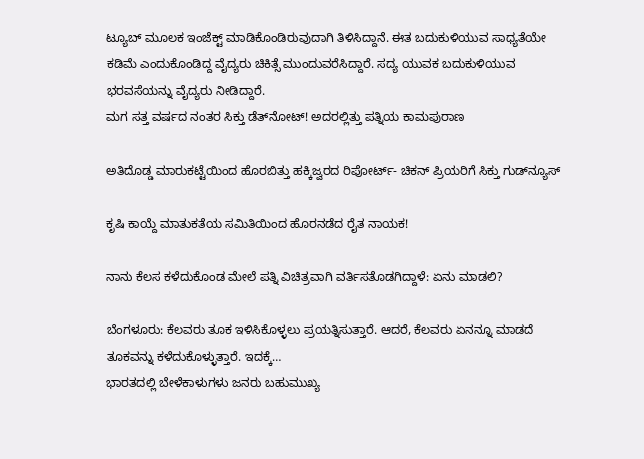ಟ್ಯೂಬ್‌ ಮೂಲಕ ಇಂಜೆಕ್ಟ್‌ ಮಾಡಿಕೊಂಡಿರುವುದಾಗಿ ತಿಳಿಸಿದ್ದಾನೆ. ಈತ ಬದುಕುಳಿಯುವ ಸಾಧ್ಯತೆಯೇ ಕಡಿಮೆ ಎಂದುಕೊಂಡಿದ್ದ ವೈದ್ಯರು ಚಿಕಿತ್ಸೆ ಮುಂದುವರೆಸಿದ್ದಾರೆ. ಸದ್ಯ ಯುವಕ ಬದುಕುಳಿಯುವ ಭರವಸೆಯನ್ನು ವೈದ್ಯರು ನೀಡಿದ್ದಾರೆ.
ಮಗ ಸತ್ತ ವರ್ಷದ ನಂತರ ಸಿಕ್ತು ಡೆತ್‌ನೋಟ್‌! ಅದರಲ್ಲಿತ್ತು ಪತ್ನಿಯ ಕಾಮಪುರಾಣ

ಅತಿದೊಡ್ಡ ಮಾರುಕಟ್ಟೆಯಿಂದ ಹೊರಬಿತ್ತು ಹಕ್ಕಿಜ್ವರದ ರಿಪೋರ್ಟ್‌- ಚಿಕನ್‌ ಪ್ರಿಯರಿಗೆ ಸಿಕ್ತು ಗುಡ್‌ನ್ಯೂಸ್‌

ಕೃಷಿ ಕಾಯ್ದೆ ಮಾತುಕತೆಯ ಸಮಿತಿಯಿಂದ ಹೊರನಡೆದ ರೈತ ನಾಯಕ!

ನಾನು ಕೆಲಸ ಕಳೆದುಕೊಂಡ ಮೇಲೆ ಪತ್ನಿ ವಿಚಿತ್ರವಾಗಿ ವರ್ತಿಸತೊಡಗಿದ್ದಾಳೆ: ಏನು ಮಾಡಲಿ?

ಬೆಂಗಳೂರು: ಕೆಲವರು ತೂಕ ಇಳಿಸಿಕೊಳ್ಳಲು ಪ್ರಯತ್ನಿಸುತ್ತಾರೆ. ಆದರೆ, ಕೆಲವರು ಏನನ್ನೂ ಮಾಡದೆ ತೂಕವನ್ನು ಕಳೆದುಕೊಳ್ಳುತ್ತಾರೆ. ಇದಕ್ಕೆ…
ಭಾರತದಲ್ಲಿ ಬೇಳೆಕಾಳುಗಳು ಜನರು ಬಹುಮುಖ್ಯ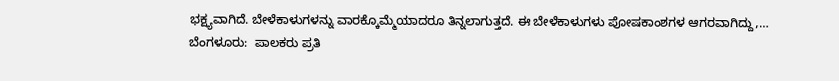ಭಕ್ಷ್ಯವಾಗಿದೆ. ಬೇಳೆಕಾಳುಗಳನ್ನು ವಾರಕ್ಕೊಮ್ಮೆಯಾದರೂ ತಿನ್ನಲಾಗುತ್ತದೆ. ಈ ಬೇಳೆಕಾಳುಗಳು ಪೋಷಕಾಂಶಗಳ ಆಗರವಾಗಿದ್ದು,…
ಬೆಂಗಳೂರು:  ಪಾಲಕರು ಪ್ರತಿ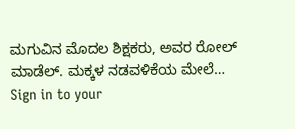ಮಗುವಿನ ಮೊದಲ ಶಿಕ್ಷಕರು, ಅವರ ರೋಲ್ ಮಾಡೆಲ್. ಮಕ್ಕಳ ನಡವಳಿಕೆಯ ಮೇಲೆ…
Sign in to your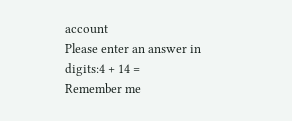account
Please enter an answer in digits:4 + 14 =
Remember me